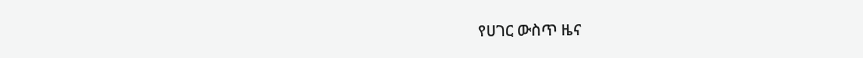የሀገር ውስጥ ዜና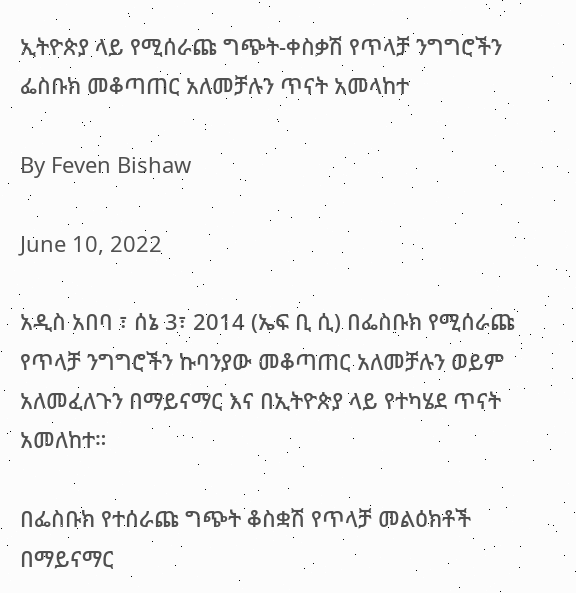ኢትዮጵያ ላይ የሚሰራጩ ግጭት-ቀስቃሽ የጥላቻ ንግግሮችን ፌስቡክ መቆጣጠር አለመቻሉን ጥናት አመላከተ

By Feven Bishaw

June 10, 2022

አዲስ አበባ ፣ ሰኔ 3፣ 2014 (ኤፍ ቢ ሲ) በፌስቡክ የሚሰራጩ የጥላቻ ንግግሮችን ኩባንያው መቆጣጠር አለመቻሉን ወይም አለመፈለጉን በማይናማር እና በኢትዮጵያ ላይ የተካሄደ ጥናት አመለከተ።

በፌስቡክ የተሰራጩ ግጭት ቆስቋሽ የጥላቻ መልዕክቶች በማይናማር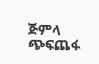ጅምላ ጭፍጨፋ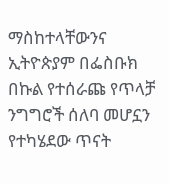ማስከተላቸውንና ኢትዮጵያም በፌስቡክ በኩል የተሰራጩ የጥላቻ ንግግሮች ሰለባ መሆኗን የተካሄደው ጥናት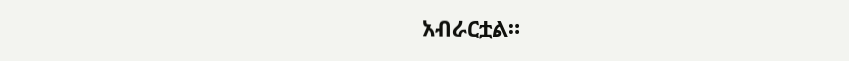አብራርቷል።